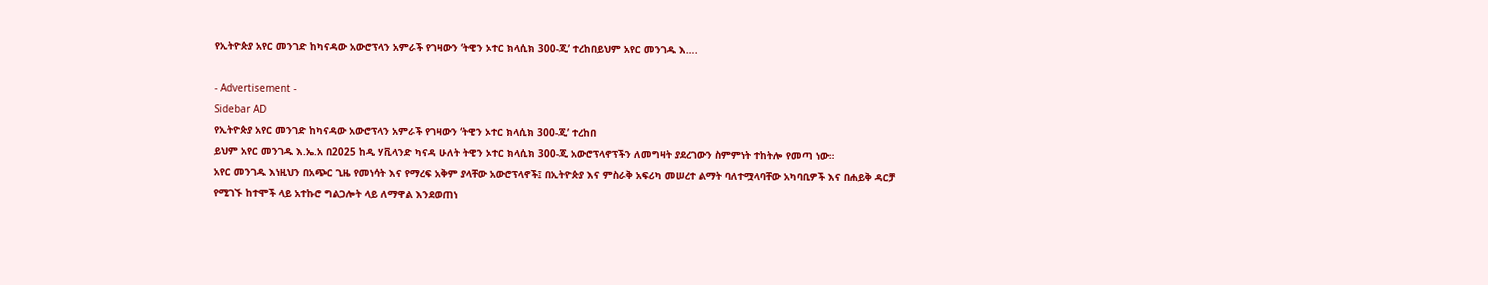የኢትዮጵያ አየር መንገድ ከካናዳው አውሮፕላን አምራች የገዛውን ‘ትዊን ኦተር ክላሲክ 300-ጂ’ ተረከበይህም አየር መንገዱ እ….

- Advertisement -
Sidebar AD
የኢትዮጵያ አየር መንገድ ከካናዳው አውሮፕላን አምራች የገዛውን ‘ትዊን ኦተር ክላሲክ 300-ጂ’ ተረከበ
ይህም አየር መንገዱ እ.ኤ.አ በ2025 ከዲ ሃቪላንድ ካናዳ ሁለት ትዊን ኦተር ክላሲክ 300-ጂ አውሮፕላኖፕችን ለመግዛት ያደረገውን ስምምነት ተከትሎ የመጣ ነው።
አየር መንገዱ እነዚህን በአጭር ጊዜ የመነሳት እና የማረፍ አቅም ያላቸው አውሮፕላኖች፤ በኢትዮጵያ እና ምስራቅ አፍሪካ መሠረተ ልማት ባለተሟላባቸው አካባቢዎች እና በሐይቅ ዳርቻ የሚገኙ ከተሞች ላይ አተኩሮ ግልጋሎት ላይ ለማዋል እንደወጠነ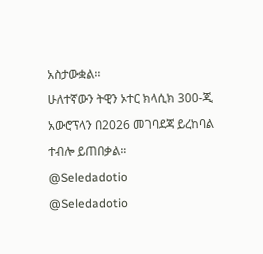አስታውቋል፡፡
ሁለተኛውን ትዊን ኦተር ክላሲክ 300-ጂ አውሮፕላን በ2026 መገባደጃ ይረከባል ተብሎ ይጠበቃል።
@Seledadotio
@Seledadotio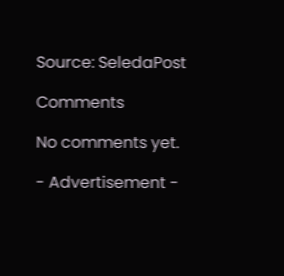Source: SeledaPost

Comments

No comments yet.

- Advertisement -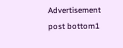Advertisement post bottom1